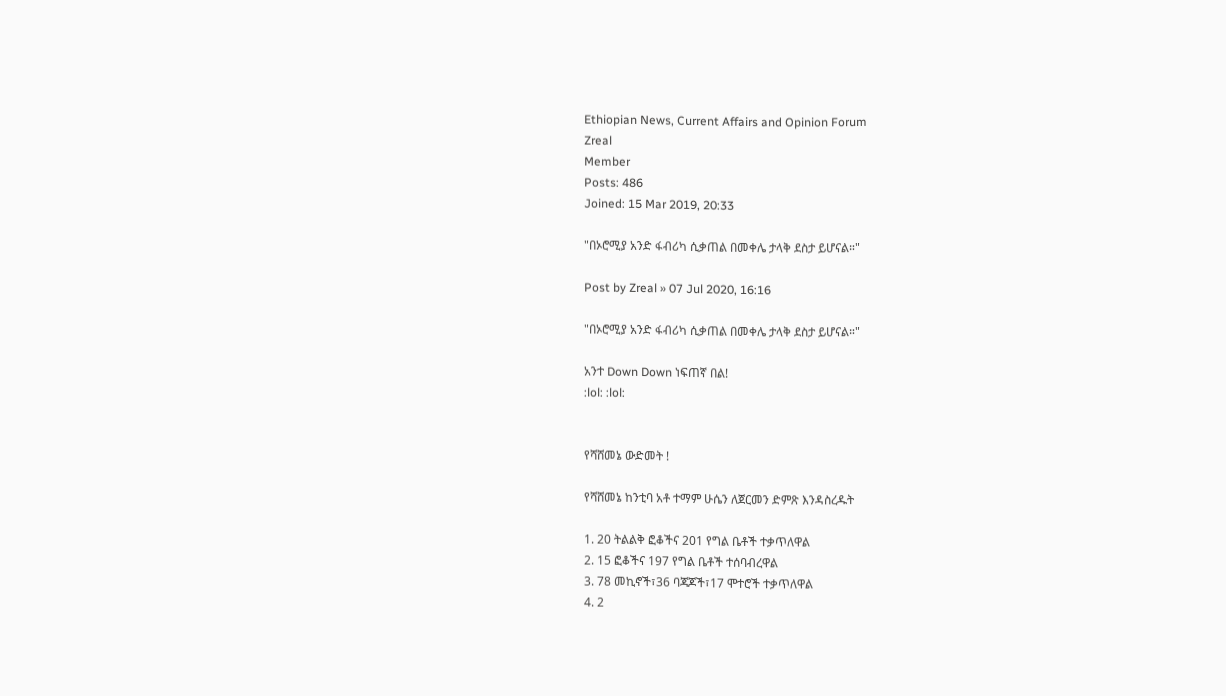Ethiopian News, Current Affairs and Opinion Forum
Zreal
Member
Posts: 486
Joined: 15 Mar 2019, 20:33

"በኦሮሚያ አንድ ፋብሪካ ሲቃጠል በመቀሌ ታላቅ ደስታ ይሆናል።"

Post by Zreal » 07 Jul 2020, 16:16

"በኦሮሚያ አንድ ፋብሪካ ሲቃጠል በመቀሌ ታላቅ ደስታ ይሆናል።"

አንተ Down Down ነፍጠኛ በል!
:lol: :lol:


የሻሸመኔ ውድመት !

የሻሸመኔ ከንቲባ አቶ ተማም ሁሴን ለጀርመን ድምጽ እንዳስረዱት

1. 20 ትልልቅ ፎቆችና 201 የግል ቤቶች ተቃጥለዋል
2. 15 ፎቆችና 197 የግል ቤቶች ተሰባብረዋል
3. 78 መኪኖች፣36 ባጃጆች፣17 ሞተሮች ተቃጥለዋል
4. 2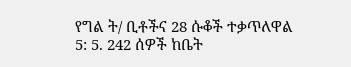የግል ት/ ቢቶችና 28 ሱቆች ተቃጥለዋል
5: 5. 242 ሰዎች ከቤት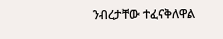ንብረታቸው ተፈናቅለዋል